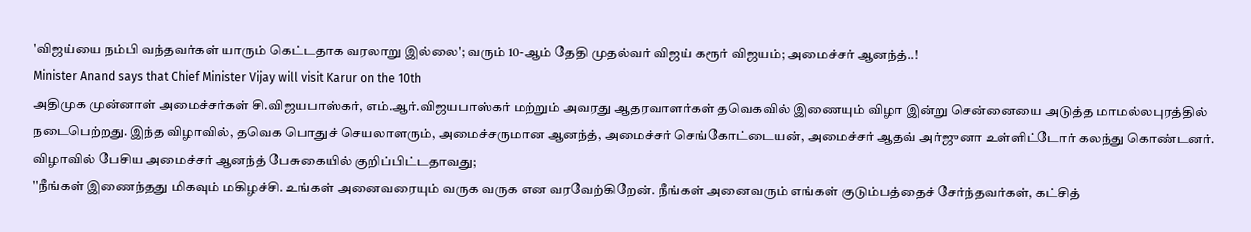'விஜய்யை நம்பி வந்தவர்கள் யாரும் கெட்டதாக வரலாறு இல்லை'; வரும் 10-ஆம் தேதி முதல்வர் விஜய் கரூர் விஜயம்; அமைச்சர் ஆனந்த்..!
Minister Anand says that Chief Minister Vijay will visit Karur on the 10th
அதிமுக முன்னாள் அமைச்சர்கள் சி.விஜயபாஸ்கர், எம்.ஆர்.விஜயபாஸ்கர் மற்றும் அவரது ஆதரவாளர்கள் தவெகவில் இணையும் விழா இன்று சென்னையை அடுத்த மாமல்லபுரத்தில் நடைபெற்றது. இந்த விழாவில், தவெக பொதுச் செயலாளரும், அமைச்சருமான ஆனந்த், அமைச்சர் செங்கோட்டையன், அமைச்சர் ஆதவ் அர்ஜுனா உள்ளிட்டோர் கலந்து கொண்டனர்.
விழாவில் பேசிய அமைச்சர் ஆனந்த் பேசுகையில் குறிப்பிட்டதாவது;
''நீங்கள் இணைந்தது மிகவும் மகிழச்சி. உங்கள் அனைவரையும் வருக வருக என வரவேற்கிறேன். நீங்கள் அனைவரும் எங்கள் குடும்பத்தைச் சேர்ந்தவர்கள், கட்சித்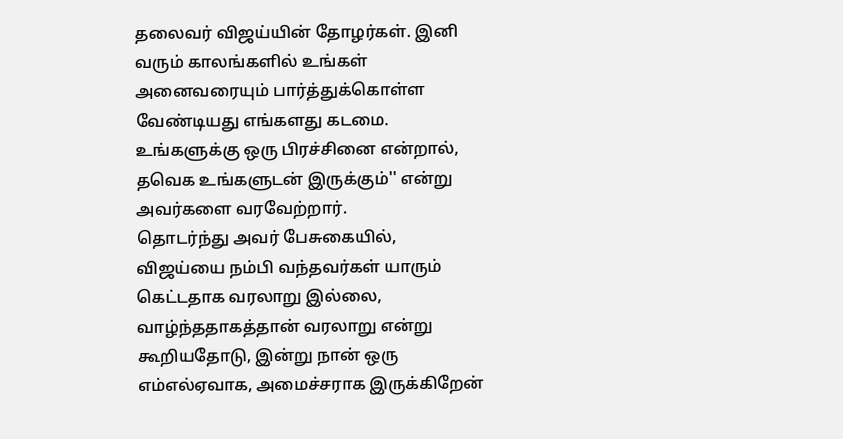தலைவர் விஜய்யின் தோழர்கள். இனி வரும் காலங்களில் உங்கள் அனைவரையும் பார்த்துக்கொள்ள வேண்டியது எங்களது கடமை. உங்களுக்கு ஒரு பிரச்சினை என்றால், தவெக உங்களுடன் இருக்கும்'' என்று அவர்களை வரவேற்றார்.
தொடர்ந்து அவர் பேசுகையில், விஜய்யை நம்பி வந்தவர்கள் யாரும் கெட்டதாக வரலாறு இல்லை, வாழ்ந்ததாகத்தான் வரலாறு என்று கூறியதோடு, இன்று நான் ஒரு எம்எல்ஏவாக, அமைச்சராக இருக்கிறேன்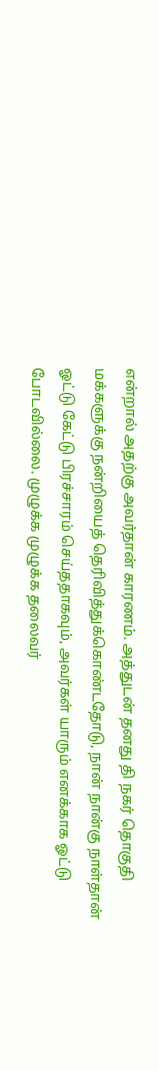என்றால் அதற்கு அவர்தான் காரணம். அத்துடன் தனது தி நகர் தொகுதி மக்களுக்கு நன்றியைத் தெரிவித்துக்கொண்டதோடு, நான் நான்கு நாள்தான் ஓட்டு கேட்டு பிரச்சாரம் செய்ததாகவும், அவர்கள் யாரும் எனக்காக ஓட்டு போடவில்லை. முழுக்க முழுக்க தலைவர்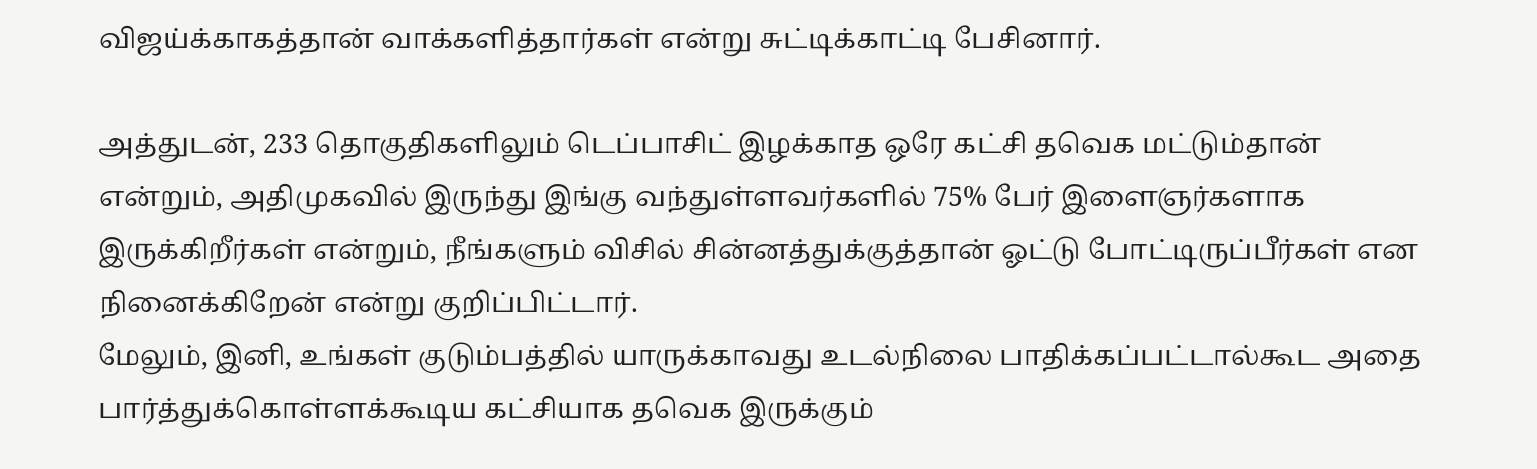விஜய்க்காகத்தான் வாக்களித்தார்கள் என்று சுட்டிக்காட்டி பேசினார்.

அத்துடன், 233 தொகுதிகளிலும் டெப்பாசிட் இழக்காத ஒரே கட்சி தவெக மட்டும்தான் என்றும், அதிமுகவில் இருந்து இங்கு வந்துள்ளவர்களில் 75% பேர் இளைஞர்களாக இருக்கிறீர்கள் என்றும், நீங்களும் விசில் சின்னத்துக்குத்தான் ஓட்டு போட்டிருப்பீர்கள் என நினைக்கிறேன் என்று குறிப்பிட்டார்.
மேலும், இனி, உங்கள் குடும்பத்தில் யாருக்காவது உடல்நிலை பாதிக்கப்பட்டால்கூட அதை பார்த்துக்கொள்ளக்கூடிய கட்சியாக தவெக இருக்கும்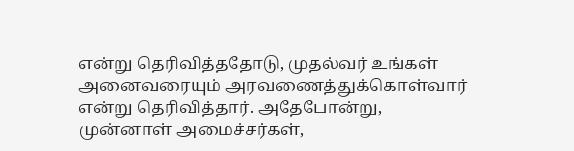என்று தெரிவித்ததோடு, முதல்வர் உங்கள் அனைவரையும் அரவணைத்துக்கொள்வார் என்று தெரிவித்தார். அதேபோன்று, முன்னாள் அமைச்சர்கள்,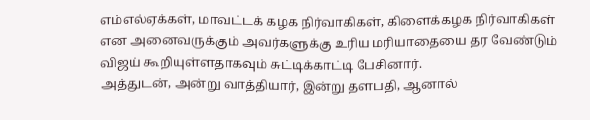எம்எல்ஏக்கள், மாவட்டக் கழக நிர்வாகிகள், கிளைக்கழக நிர்வாகிகள் என அனைவருக்கும் அவர்களுக்கு உரிய மரியாதையை தர வேண்டும் விஜய் கூறியுள்ளதாகவும் சுட்டிக்காட்டி பேசினார்.
அத்துடன், அன்று வாத்தியார், இன்று தளபதி, ஆனால்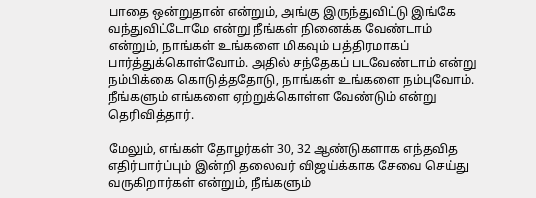பாதை ஒன்றுதான் என்றும், அங்கு இருந்துவிட்டு இங்கே வந்துவிட்டோமே என்று நீங்கள் நினைக்க வேண்டாம் என்றும், நாங்கள் உங்களை மிகவும் பத்திரமாகப் பார்த்துக்கொள்வோம். அதில் சந்தேகப் படவேண்டாம் என்று நம்பிக்கை கொடுத்ததோடு, நாங்கள் உங்களை நம்புவோம். நீங்களும் எங்களை ஏற்றுக்கொள்ள வேண்டும் என்று தெரிவித்தார்.

மேலும், எங்கள் தோழர்கள் 30, 32 ஆண்டுகளாக எந்தவித எதிர்பார்ப்பும் இன்றி தலைவர் விஜய்க்காக சேவை செய்து வருகிறார்கள் என்றும், நீங்களும்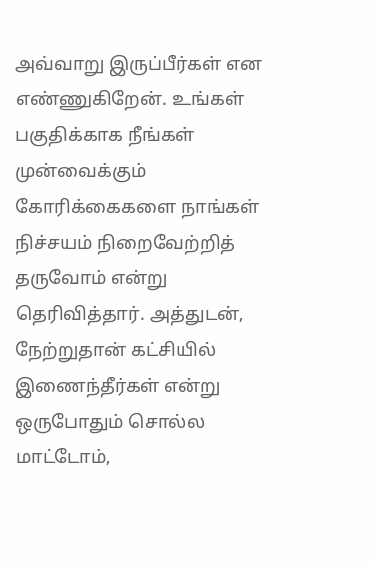அவ்வாறு இருப்பீர்கள் என எண்ணுகிறேன். உங்கள் பகுதிக்காக நீங்கள் முன்வைக்கும் கோரிக்கைகளை நாங்கள் நிச்சயம் நிறைவேற்றித் தருவோம் என்று தெரிவித்தார். அத்துடன், நேற்றுதான் கட்சியில் இணைந்தீர்கள் என்று ஒருபோதும் சொல்ல மாட்டோம்,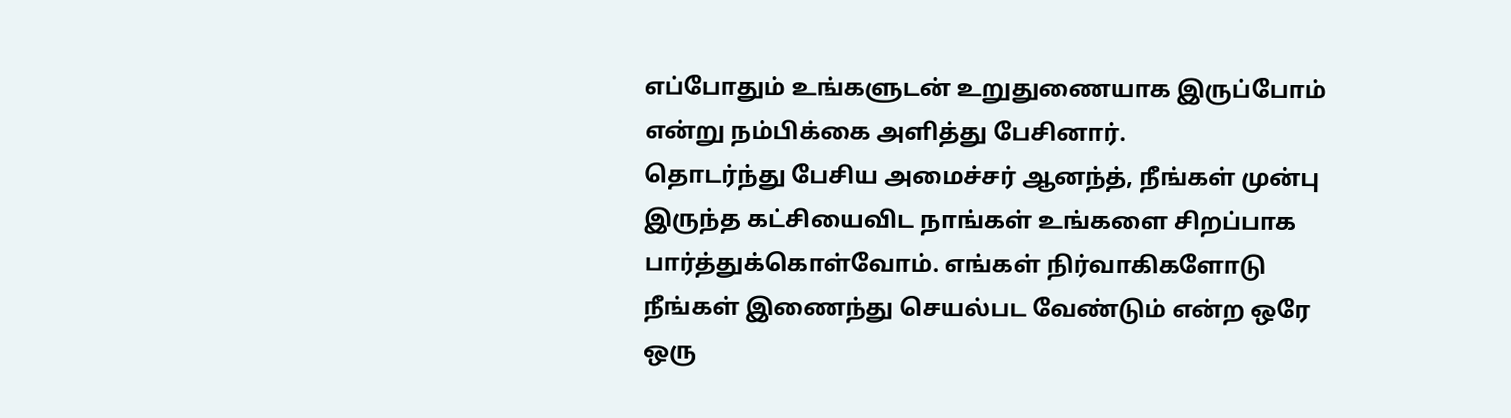எப்போதும் உங்களுடன் உறுதுணையாக இருப்போம் என்று நம்பிக்கை அளித்து பேசினார்.
தொடர்ந்து பேசிய அமைச்சர் ஆனந்த், நீங்கள் முன்பு இருந்த கட்சியைவிட நாங்கள் உங்களை சிறப்பாக பார்த்துக்கொள்வோம். எங்கள் நிர்வாகிகளோடு நீங்கள் இணைந்து செயல்பட வேண்டும் என்ற ஒரே ஒரு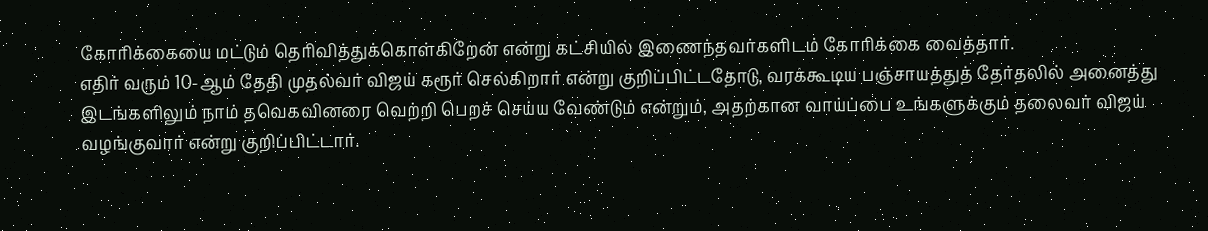கோரிக்கையை மட்டும் தெரிவித்துக்கொள்கிறேன் என்று கட்சியில் இணைந்தவர்களிடம் கோரிக்கை வைத்தார்.
எதிர் வரும் 10-ஆம் தேதி முதல்வர் விஜய் கரூர் செல்கிறார் என்று குறிப்பிட்டதோடு, வரக்கூடிய பஞ்சாயத்துத் தேர்தலில் அனைத்து இடங்களிலும் நாம் தவெகவினரை வெற்றி பெறச் செய்ய வேண்டும் என்றும், அதற்கான வாய்ப்பை உங்களுக்கும் தலைவர் விஜய் வழங்குவார் என்று குறிப்பிட்டார்.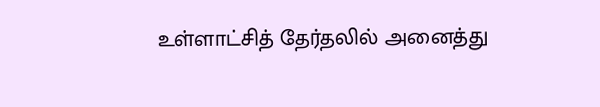உள்ளாட்சித் தேர்தலில் அனைத்து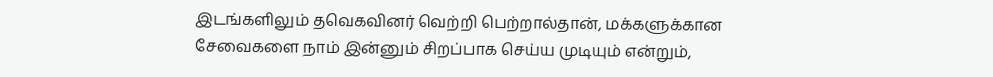இடங்களிலும் தவெகவினர் வெற்றி பெற்றால்தான், மக்களுக்கான சேவைகளை நாம் இன்னும் சிறப்பாக செய்ய முடியும் என்றும்,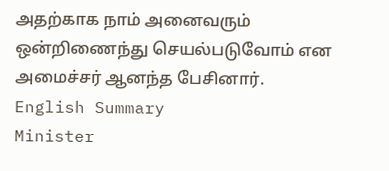அதற்காக நாம் அனைவரும் ஒன்றிணைந்து செயல்படுவோம் என அமைச்சர் ஆனந்த பேசினார்.
English Summary
Minister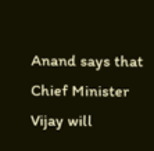Anand says that Chief Minister Vijay will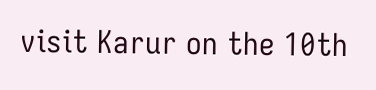visit Karur on the 10th